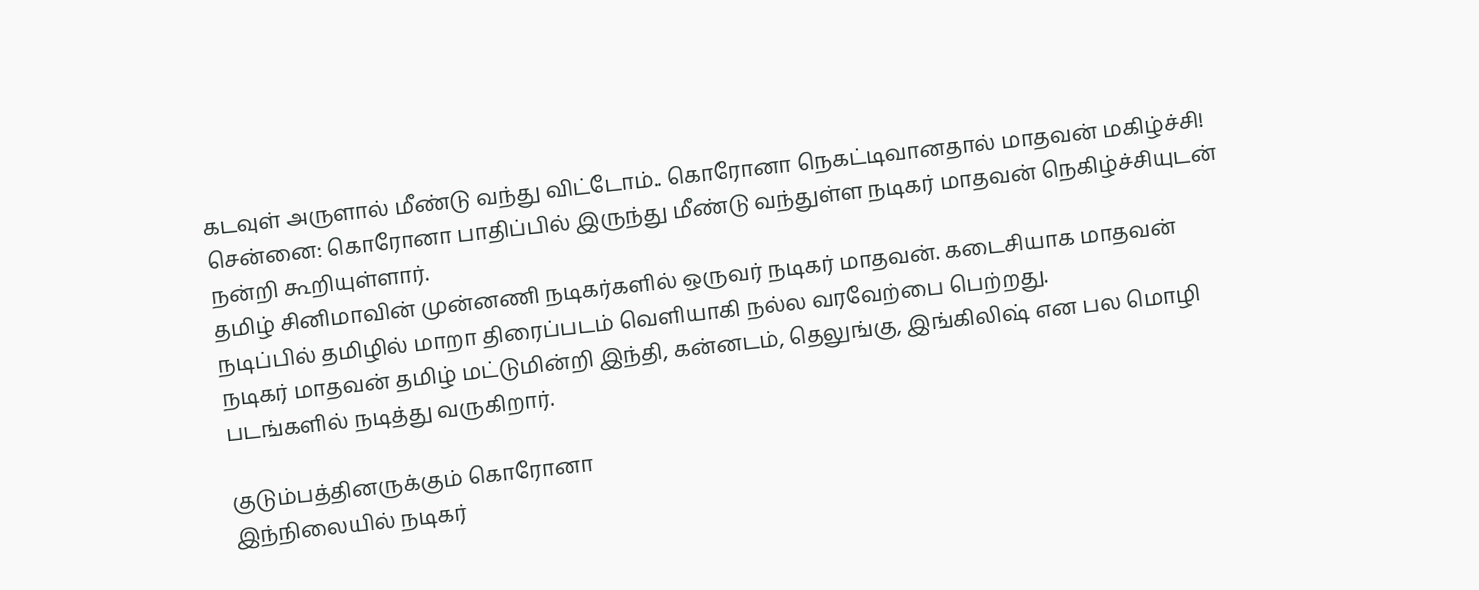கடவுள் அருளால் மீண்டு வந்து விட்டோம்.. கொரோனா நெகட்டிவானதால் மாதவன் மகிழ்ச்சி!
சென்னை: கொரோனா பாதிப்பில் இருந்து மீண்டு வந்துள்ள நடிகர் மாதவன் நெகிழ்ச்சியுடன் நன்றி கூறியுள்ளார்.
தமிழ் சினிமாவின் முன்னணி நடிகர்களில் ஒருவர் நடிகர் மாதவன். கடைசியாக மாதவன் நடிப்பில் தமிழில் மாறா திரைப்படம் வெளியாகி நல்ல வரவேற்பை பெற்றது.
நடிகர் மாதவன் தமிழ் மட்டுமின்றி இந்தி, கன்னடம், தெலுங்கு, இங்கிலிஷ் என பல மொழி படங்களில் நடித்து வருகிறார்.

குடும்பத்தினருக்கும் கொரோனா
இந்நிலையில் நடிகர்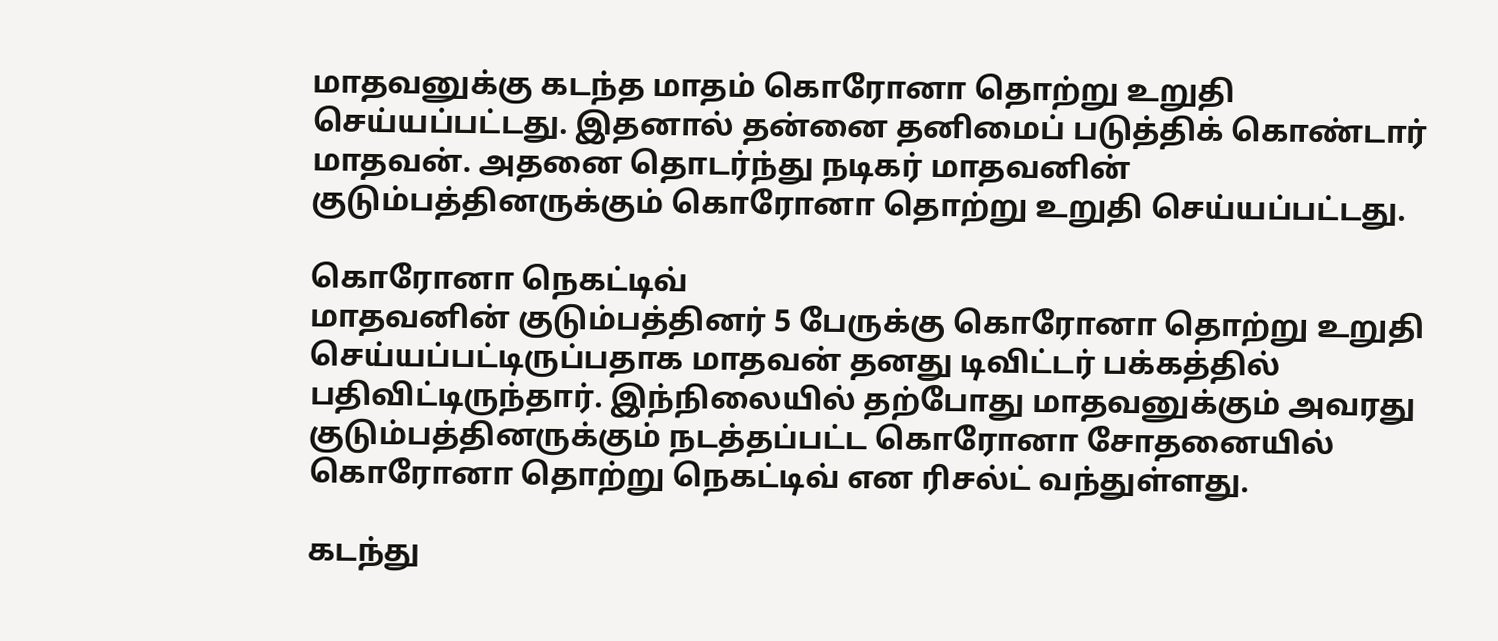மாதவனுக்கு கடந்த மாதம் கொரோனா தொற்று உறுதி செய்யப்பட்டது. இதனால் தன்னை தனிமைப் படுத்திக் கொண்டார் மாதவன். அதனை தொடர்ந்து நடிகர் மாதவனின் குடும்பத்தினருக்கும் கொரோனா தொற்று உறுதி செய்யப்பட்டது.

கொரோனா நெகட்டிவ்
மாதவனின் குடும்பத்தினர் 5 பேருக்கு கொரோனா தொற்று உறுதி செய்யப்பட்டிருப்பதாக மாதவன் தனது டிவிட்டர் பக்கத்தில் பதிவிட்டிருந்தார். இந்நிலையில் தற்போது மாதவனுக்கும் அவரது குடும்பத்தினருக்கும் நடத்தப்பட்ட கொரோனா சோதனையில் கொரோனா தொற்று நெகட்டிவ் என ரிசல்ட் வந்துள்ளது.

கடந்து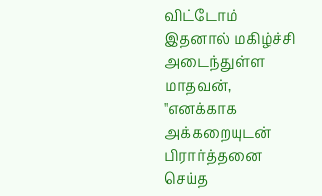விட்டோம்
இதனால் மகிழ்ச்சி அடைந்துள்ள மாதவன், ''எனக்காக அக்கறையுடன் பிரார்த்தனை செய்த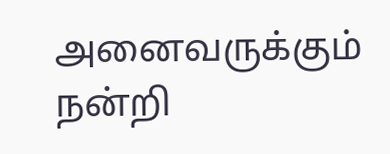அனைவருக்கும் நன்றி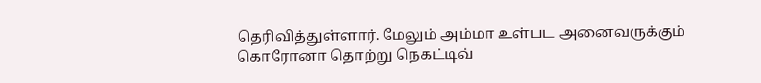தெரிவித்துள்ளார். மேலும் அம்மா உள்பட அனைவருக்கும் கொரோனா தொற்று நெகட்டிவ்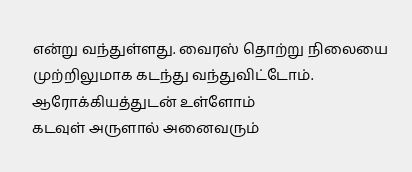என்று வந்துள்ளது. வைரஸ் தொற்று நிலையை முற்றிலுமாக கடந்து வந்துவிட்டோம்.
ஆரோக்கியத்துடன் உள்ளோம்
கடவுள் அருளால் அனைவரும்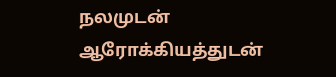நலமுடன் ஆரோக்கியத்துடன்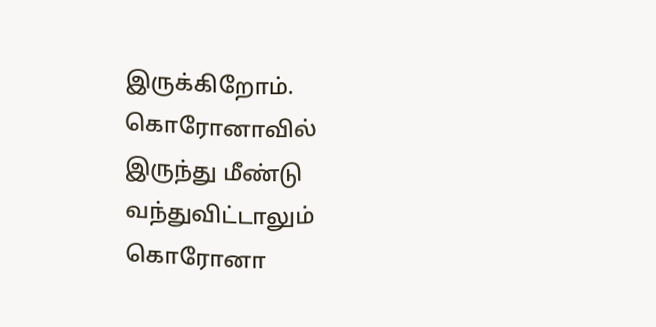இருக்கிறோம். கொரோனாவில் இருந்து மீண்டு வந்துவிட்டாலும் கொரோனா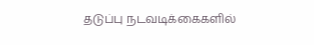தடுப்பு நடவடிக்கைகளில்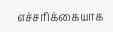எச்சரிக்கையாக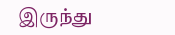இருந்து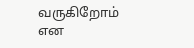வருகிறோம் என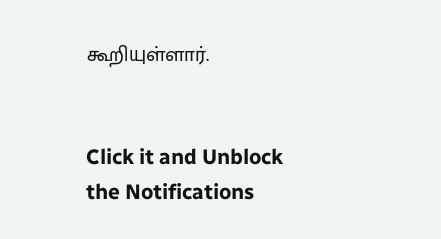கூறியுள்ளார்.


Click it and Unblock the Notifications